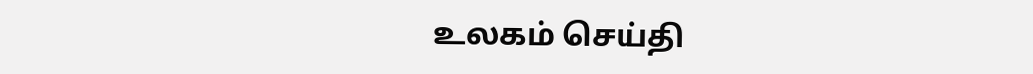உலகம் செய்தி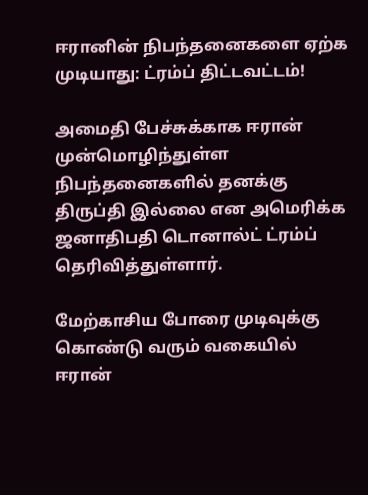ஈரானின் நிபந்தனைகளை ஏற்க முடியாது: ட்ரம்ப் திட்டவட்டம்!

அமைதி பேச்சுக்காக ஈரான் முன்மொழிந்துள்ள நிபந்தனைகளில் தனக்கு திருப்தி இல்லை என அமெரிக்க ஜனாதிபதி டொனால்ட் ட்ரம்ப் தெரிவித்துள்ளார்.

மேற்காசிய போரை முடிவுக்கு கொண்டு வரும் வகையில் ஈரான்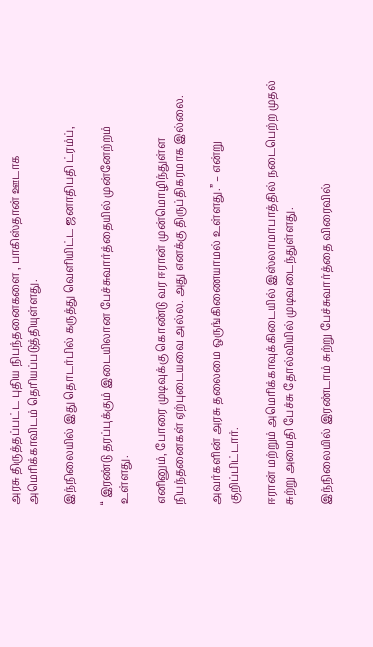அரசு திருத்தப்பட்ட புதிய நிபந்தனைகளை , பாகிஸ்தான் ஊடாக அமெரிக்காவிடம் தெரியப்படுத்தியுள்ளது.

இந்நிலையில் இது தொடர்பில் கருத்து வெளியிட்ட ஜனாதிபதி ட்ரம்ப்,

“ இரண்டு தரப்புக்கும் இடையிலான பேச்சுவார்த்தையில் முன்னேற்றம் உள்ளது.

எனினும், போரை முடிவுக்கு கொண்டு வர ஈரான் முன்மொழிந்துள்ள நிபந்தனைகள் ஏற்புடையவை அல்ல. அது எனக்கு திருப்திகரமாக இல்லை.

அவர்களின் அரசு தலைமை ஒருங்கிணையாமல் உள்ளது.” – என்று குறிப்பிட்டார்.

ஈரான் மற்றும் அமெரிக்காவுக்கிடையில் இஸ்லாமாபாத்தில் நடைபெற்ற முதல் சுற்று அமைதி பேச்சு தோல்வியில் முடிவடைந்துள்ளது.

இந்நிலையில் இரண்டாம் சுற்று பேச்சுவார்த்தை விரைவில்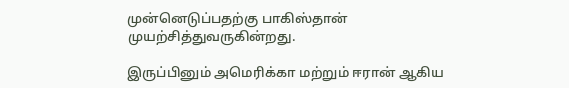முன்னெடுப்பதற்கு பாகிஸ்தான் முயற்சித்துவருகின்றது.

இருப்பினும் அமெரிக்கா மற்றும் ஈரான் ஆகிய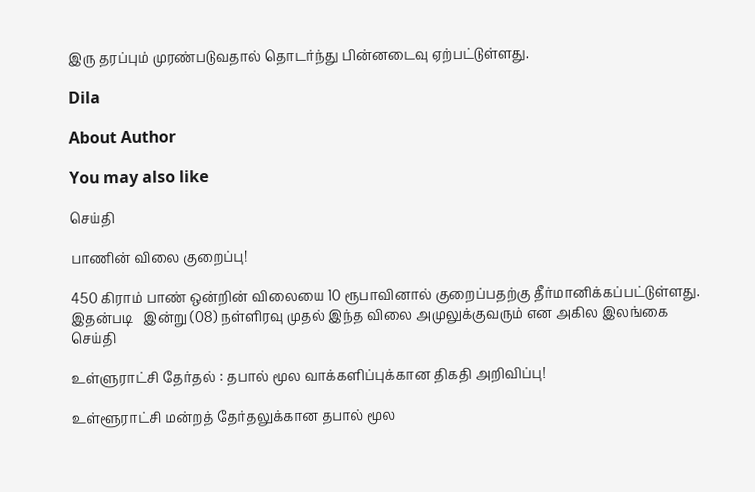இரு தரப்பும் முரண்படுவதால் தொடர்ந்து பின்னடைவு ஏற்பட்டுள்ளது.

Dila

About Author

You may also like

செய்தி

பாணின் விலை குறைப்பு!

450 கிராம் பாண் ஒன்றின் விலையை 10 ரூபாவினால் குறைப்பதற்கு தீர்மானிக்கப்பட்டுள்ளது. இதன்படி   இன்று (08) நள்ளிரவு முதல் இந்த விலை அமுலுக்குவரும் என அகில இலங்கை
செய்தி

உள்ளுராட்சி தேர்தல் : தபால் மூல வாக்களிப்புக்கான திகதி அறிவிப்பு!

உள்ளூராட்சி மன்றத் தேர்தலுக்கான தபால் மூல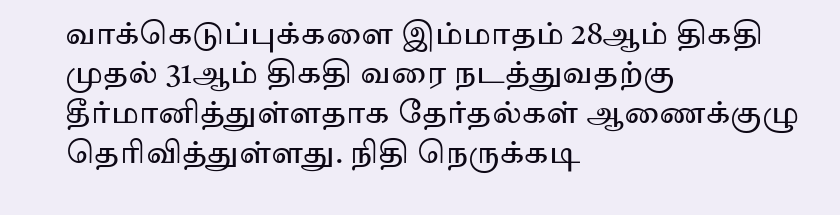வாக்கெடுப்புக்களை இம்மாதம் 28ஆம் திகதி முதல் 31ஆம் திகதி வரை நடத்துவதற்கு தீர்மானித்துள்ளதாக தேர்தல்கள் ஆணைக்குழு தெரிவித்துள்ளது. நிதி நெருக்கடி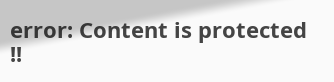error: Content is protected !!